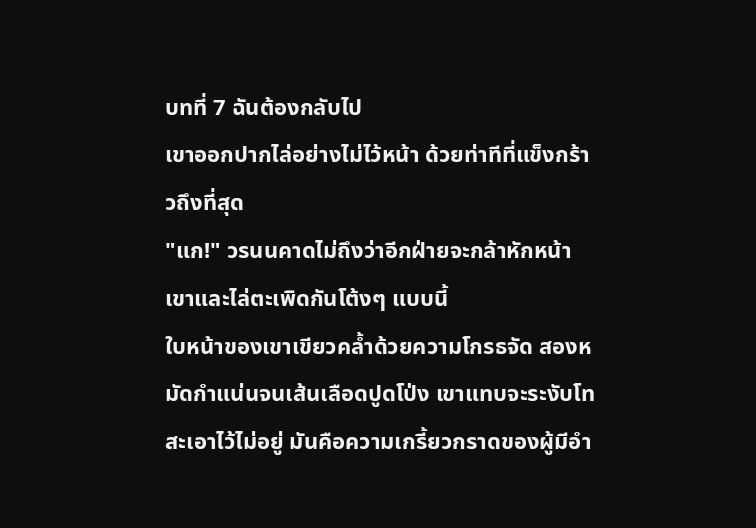บทที่ 7 ฉันต้องกลับไป
เขาออกปากไล่อย่างไม่ไว้หน้า ด้วยท่าทีที่แข็งกร้าวถึงที่สุด
"แก!" วรนนคาดไม่ถึงว่าอีกฝ่ายจะกล้าหักหน้าเขาและไล่ตะเพิดกันโต้งๆ แบบนี้
ใบหน้าของเขาเขียวคล้ำด้วยความโกรธจัด สองหมัดกำแน่นจนเส้นเลือดปูดโป่ง เขาแทบจะระงับโทสะเอาไว้ไม่อยู่ มันคือความเกรี้ยวกราดของผู้มีอำ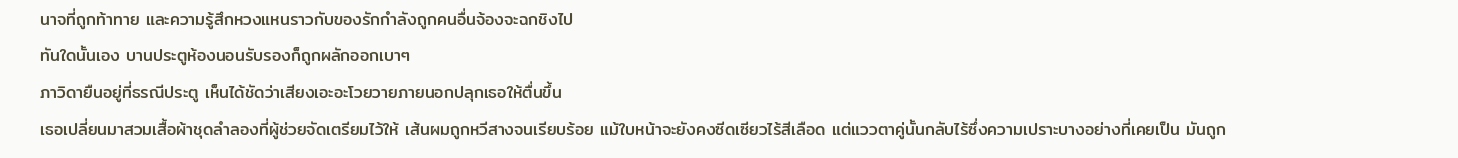นาจที่ถูกท้าทาย และความรู้สึกหวงแหนราวกับของรักกำลังถูกคนอื่นจ้องจะฉกชิงไป
ทันใดนั้นเอง บานประตูห้องนอนรับรองก็ถูกผลักออกเบาๆ
ภาวิดายืนอยู่ที่ธรณีประตู เห็นได้ชัดว่าเสียงเอะอะโวยวายภายนอกปลุกเธอให้ตื่นขึ้น
เธอเปลี่ยนมาสวมเสื้อผ้าชุดลำลองที่ผู้ช่วยจัดเตรียมไว้ให้ เส้นผมถูกหวีสางจนเรียบร้อย แม้ใบหน้าจะยังคงซีดเซียวไร้สีเลือด แต่แววตาคู่นั้นกลับไร้ซึ่งความเปราะบางอย่างที่เคยเป็น มันถูก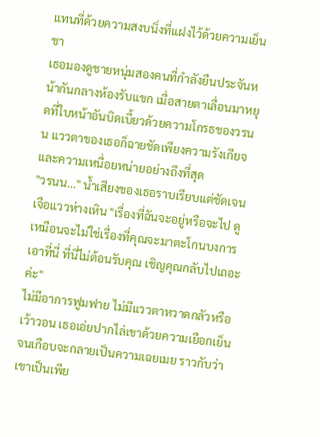แทนที่ด้วยความสงบนิ่งที่แฝงไว้ด้วยความเย็นชา
เธอมองดูชายหนุ่มสองคนที่กำลังยืนประจันหน้ากันกลางห้องรับแขก เมื่อสายตาเลื่อนมาหยุดที่ใบหน้าอันบิดเบี้ยวด้วยความโกรธของวรนน แววตาของเธอก็ฉายชัดเพียงความรังเกียจและความเหนื่อยหน่ายอย่างถึงที่สุด
"วรนน..." น้ำเสียงของเธอราบเรียบแต่ชัดเจนเจือแววห่างเหิน "เรื่องที่ฉันจะอยู่หรือจะไป ดูเหมือนจะไม่ใช่เรื่องที่คุณจะมาตะโกนบงการเอาที่นี่ ที่นี่ไม่ต้อนรับคุณ เชิญคุณกลับไปเถอะค่ะ"
ไม่มีอาการฟูมฟาย ไม่มีแววตาหวาดกลัวหรือเว้าวอน เธอเอ่ยปากไล่เขาด้วยความเยือกเย็นจนเกือบจะกลายเป็นความเฉยเมย ราวกับว่าเขาเป็นเพีย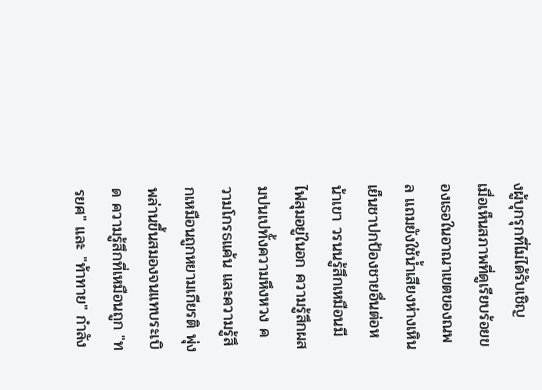งผู้บุกรุกที่ไม่ได้รับเชิญ
เมื่อเห็นสภาพที่ดูเรียบร้อยของเธอในอาณาเขตของณพล แถมยังใช้น้ำเสียงห่างเหินเย็นชาปกป้องชายอื่นต่อหน้าเขา วรนนรู้สึกเหมือนมีไฟสุมอยู่ในอก ความรู้สึกผสมปนเปทั้งความหึงหวง ความโกรธแค้น และความรู้สึกเหมือนถูกหยามเกียรติ พุ่งพล่านขึ้นสมองจนแทบระเบิด ความรู้สึกที่เหมือนถูก "ทรยศ" และ "ท้าทาย" กำลัง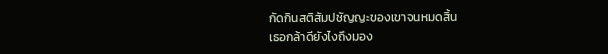กัดกินสติสัมปชัญญะของเขาจนหมดสิ้น
เธอกล้าดียังไงถึงมอง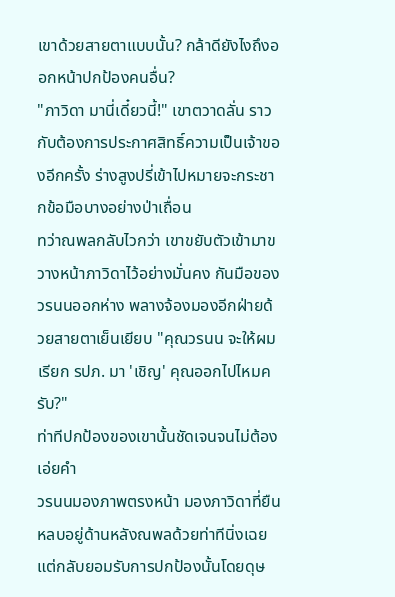เขาด้วยสายตาแบบนั้น? กล้าดียังไงถึงออกหน้าปกป้องคนอื่น?
"ภาวิดา มานี่เดี๋ยวนี้!" เขาตวาดลั่น ราวกับต้องการประกาศสิทธิ์ความเป็นเจ้าของอีกครั้ง ร่างสูงปรี่เข้าไปหมายจะกระชากข้อมือบางอย่างป่าเถื่อน
ทว่าณพลกลับไวกว่า เขาขยับตัวเข้ามาขวางหน้าภาวิดาไว้อย่างมั่นคง กันมือของวรนนออกห่าง พลางจ้องมองอีกฝ่ายด้วยสายตาเย็นเยียบ "คุณวรนน จะให้ผมเรียก รปภ. มา 'เชิญ' คุณออกไปไหมครับ?"
ท่าทีปกป้องของเขานั้นชัดเจนจนไม่ต้องเอ่ยคำ
วรนนมองภาพตรงหน้า มองภาวิดาที่ยืนหลบอยู่ด้านหลังณพลด้วยท่าทีนิ่งเฉยแต่กลับยอมรับการปกป้องนั้นโดยดุษ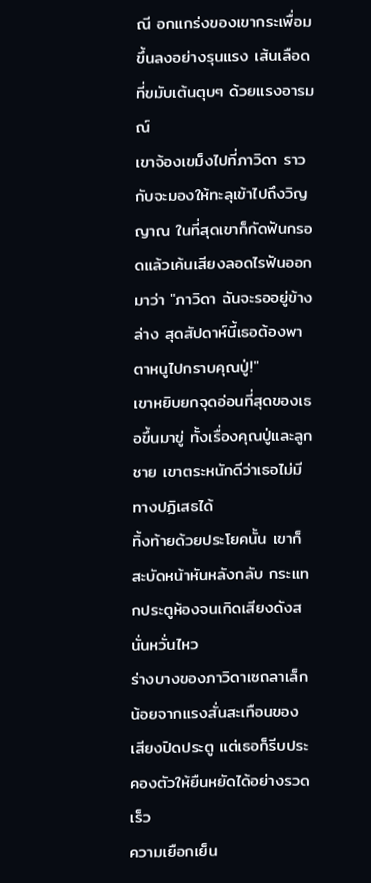ณี อกแกร่งของเขากระเพื่อมขึ้นลงอย่างรุนแรง เส้นเลือดที่ขมับเต้นตุบๆ ด้วยแรงอารมณ์
เขาจ้องเขม็งไปที่ภาวิดา ราวกับจะมองให้ทะลุเข้าไปถึงวิญญาณ ในที่สุดเขาก็กัดฟันกรอดแล้วเค้นเสียงลอดไรฟันออกมาว่า "ภาวิดา ฉันจะรออยู่ข้างล่าง สุดสัปดาห์นี้เธอต้องพาตาหนูไปกราบคุณปู่!"
เขาหยิบยกจุดอ่อนที่สุดของเธอขึ้นมาขู่ ทั้งเรื่องคุณปู่และลูกชาย เขาตระหนักดีว่าเธอไม่มีทางปฏิเสธได้
ทิ้งท้ายด้วยประโยคนั้น เขาก็สะบัดหน้าหันหลังกลับ กระแทกประตูห้องจนเกิดเสียงดังสนั่นหวั่นไหว
ร่างบางของภาวิดาเซถลาเล็กน้อยจากแรงสั่นสะเทือนของเสียงปิดประตู แต่เธอก็รีบประคองตัวให้ยืนหยัดได้อย่างรวดเร็ว
ความเยือกเย็น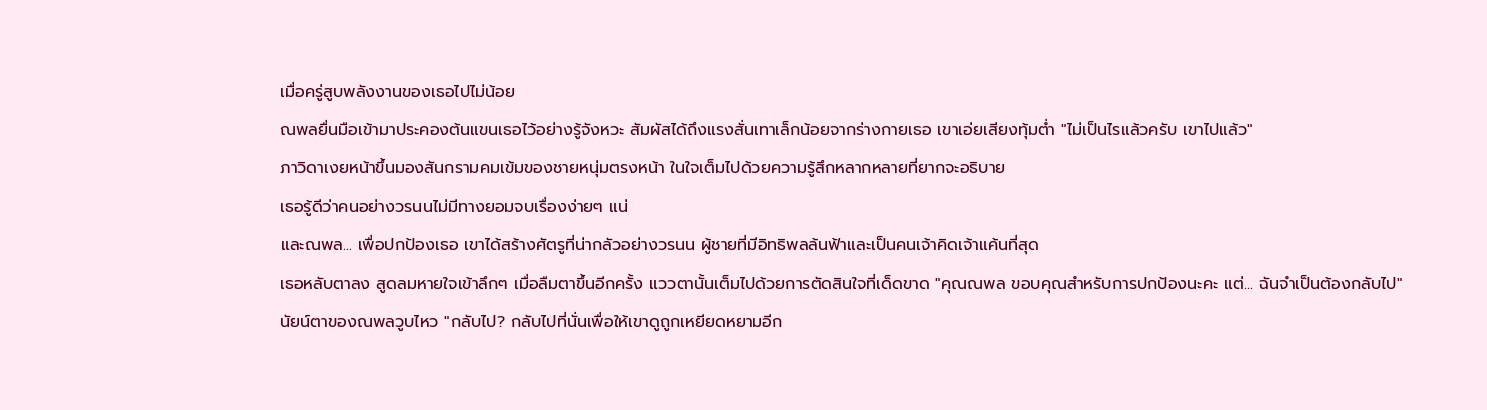เมื่อครู่สูบพลังงานของเธอไปไม่น้อย
ณพลยื่นมือเข้ามาประคองต้นแขนเธอไว้อย่างรู้จังหวะ สัมผัสได้ถึงแรงสั่นเทาเล็กน้อยจากร่างกายเธอ เขาเอ่ยเสียงทุ้มต่ำ "ไม่เป็นไรแล้วครับ เขาไปแล้ว"
ภาวิดาเงยหน้าขึ้นมองสันกรามคมเข้มของชายหนุ่มตรงหน้า ในใจเต็มไปด้วยความรู้สึกหลากหลายที่ยากจะอธิบาย
เธอรู้ดีว่าคนอย่างวรนนไม่มีทางยอมจบเรื่องง่ายๆ แน่
และณพล... เพื่อปกป้องเธอ เขาได้สร้างศัตรูที่น่ากลัวอย่างวรนน ผู้ชายที่มีอิทธิพลล้นฟ้าและเป็นคนเจ้าคิดเจ้าแค้นที่สุด
เธอหลับตาลง สูดลมหายใจเข้าลึกๆ เมื่อลืมตาขึ้นอีกครั้ง แววตานั้นเต็มไปด้วยการตัดสินใจที่เด็ดขาด "คุณณพล ขอบคุณสำหรับการปกป้องนะคะ แต่... ฉันจำเป็นต้องกลับไป"
นัยน์ตาของณพลวูบไหว "กลับไป? กลับไปที่นั่นเพื่อให้เขาดูถูกเหยียดหยามอีก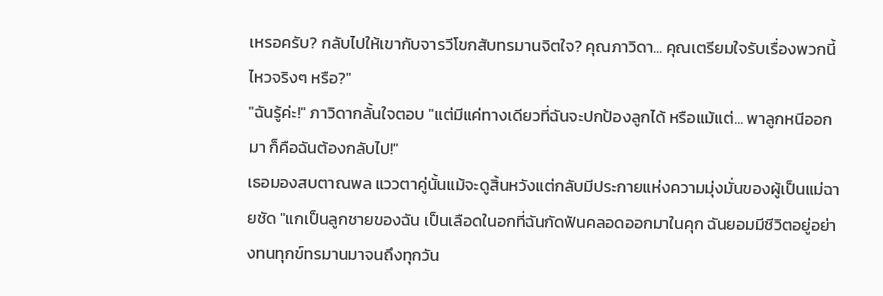เหรอครับ? กลับไปให้เขากับจารวีโขกสับทรมานจิตใจ? คุณภาวิดา... คุณเตรียมใจรับเรื่องพวกนี้ไหวจริงๆ หรือ?"
"ฉันรู้ค่ะ!" ภาวิดากลั้นใจตอบ "แต่มีแค่ทางเดียวที่ฉันจะปกป้องลูกได้ หรือแม้แต่... พาลูกหนีออกมา ก็คือฉันต้องกลับไป!"
เธอมองสบตาณพล แววตาคู่นั้นแม้จะดูสิ้นหวังแต่กลับมีประกายแห่งความมุ่งมั่นของผู้เป็นแม่ฉายชัด "แกเป็นลูกชายของฉัน เป็นเลือดในอกที่ฉันกัดฟันคลอดออกมาในคุก ฉันยอมมีชีวิตอยู่อย่างทนทุกข์ทรมานมาจนถึงทุกวัน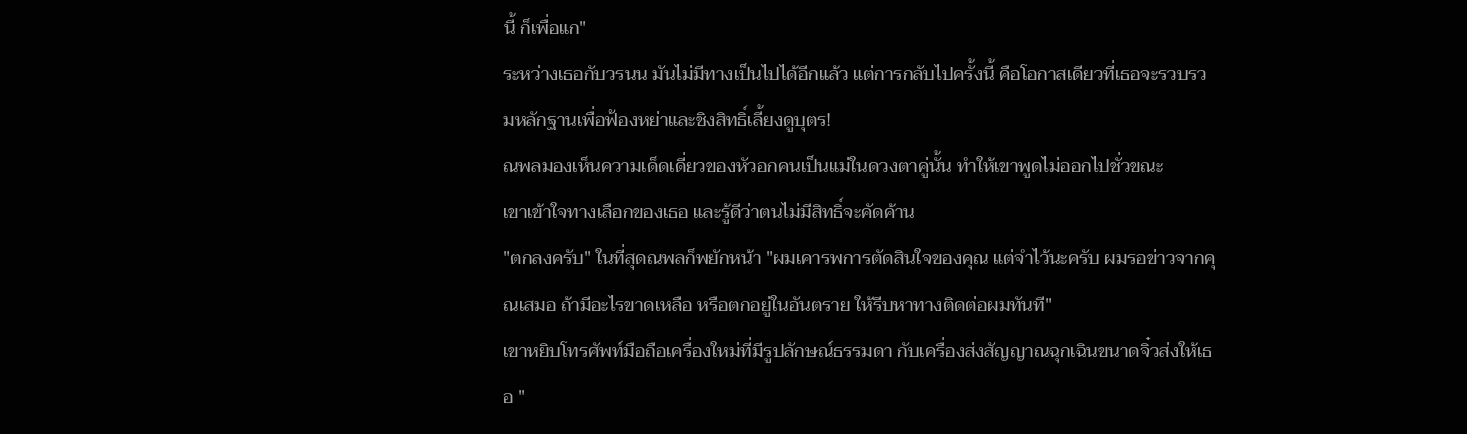นี้ ก็เพื่อแก"
ระหว่างเธอกับวรนน มันไม่มีทางเป็นไปได้อีกแล้ว แต่การกลับไปครั้งนี้ คือโอกาสเดียวที่เธอจะรวบรวมหลักฐานเพื่อฟ้องหย่าและชิงสิทธิ์เลี้ยงดูบุตร!
ณพลมองเห็นความเด็ดเดี่ยวของหัวอกคนเป็นแม่ในดวงตาคู่นั้น ทำให้เขาพูดไม่ออกไปชั่วขณะ
เขาเข้าใจทางเลือกของเธอ และรู้ดีว่าตนไม่มีสิทธิ์จะคัดค้าน
"ตกลงครับ" ในที่สุดณพลก็พยักหน้า "ผมเคารพการตัดสินใจของคุณ แต่จำไว้นะครับ ผมรอข่าวจากคุณเสมอ ถ้ามีอะไรขาดเหลือ หรือตกอยู่ในอันตราย ให้รีบหาทางติดต่อผมทันที"
เขาหยิบโทรศัพท์มือถือเครื่องใหม่ที่มีรูปลักษณ์ธรรมดา กับเครื่องส่งสัญญาณฉุกเฉินขนาดจิ๋วส่งให้เธอ "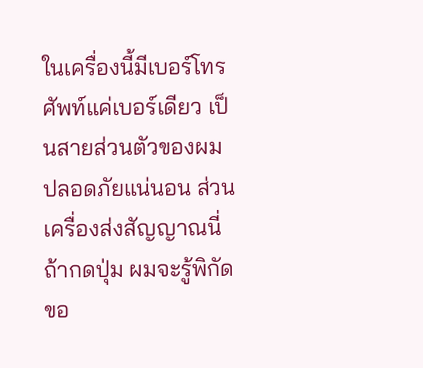ในเครื่องนี้มีเบอร์โทรศัพท์แค่เบอร์เดียว เป็นสายส่วนตัวของผม ปลอดภัยแน่นอน ส่วนเครื่องส่งสัญญาณนี่ ถ้ากดปุ่ม ผมจะรู้พิกัดขอ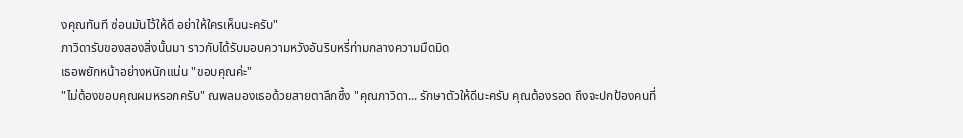งคุณทันที ซ่อนมันไว้ให้ดี อย่าให้ใครเห็นนะครับ"
ภาวิดารับของสองสิ่งนั้นมา ราวกับได้รับมอบความหวังอันริบหรี่ท่ามกลางความมืดมิด
เธอพยักหน้าอย่างหนักแน่น "ขอบคุณค่ะ"
"ไม่ต้องขอบคุณผมหรอกครับ" ณพลมองเธอด้วยสายตาลึกซึ้ง "คุณภาวิดา... รักษาตัวให้ดีนะครับ คุณต้องรอด ถึงจะปกป้องคนที่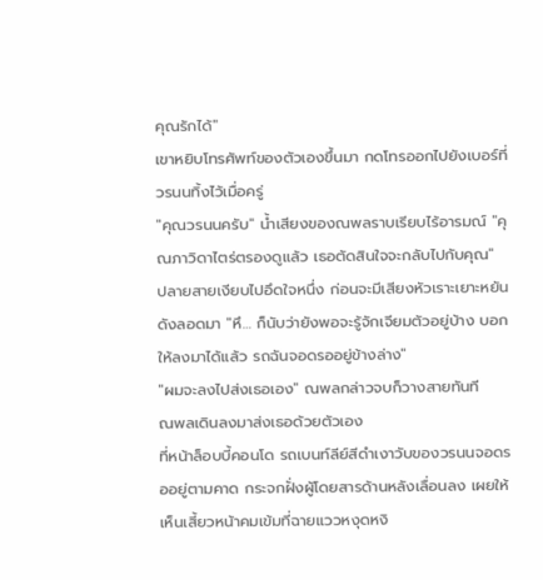คุณรักได้"
เขาหยิบโทรศัพท์ของตัวเองขึ้นมา กดโทรออกไปยังเบอร์ที่วรนนทิ้งไว้เมื่อครู่
"คุณวรนนครับ" น้ำเสียงของณพลราบเรียบไร้อารมณ์ "คุณภาวิดาไตร่ตรองดูแล้ว เธอตัดสินใจจะกลับไปกับคุณ"
ปลายสายเงียบไปอึดใจหนึ่ง ก่อนจะมีเสียงหัวเราะเยาะหยันดังลอดมา "หึ... ก็นับว่ายังพอจะรู้จักเจียมตัวอยู่บ้าง บอกให้ลงมาได้แล้ว รถฉันจอดรออยู่ข้างล่าง"
"ผมจะลงไปส่งเธอเอง" ณพลกล่าวจบก็วางสายทันที
ณพลเดินลงมาส่งเธอด้วยตัวเอง
ที่หน้าล็อบบี้คอนโด รถเบนท์ลีย์สีดำเงาวับของวรนนจอดรออยู่ตามคาด กระจกฝั่งผู้โดยสารด้านหลังเลื่อนลง เผยให้เห็นเสี้ยวหน้าคมเข้มที่ฉายแววหงุดหงิ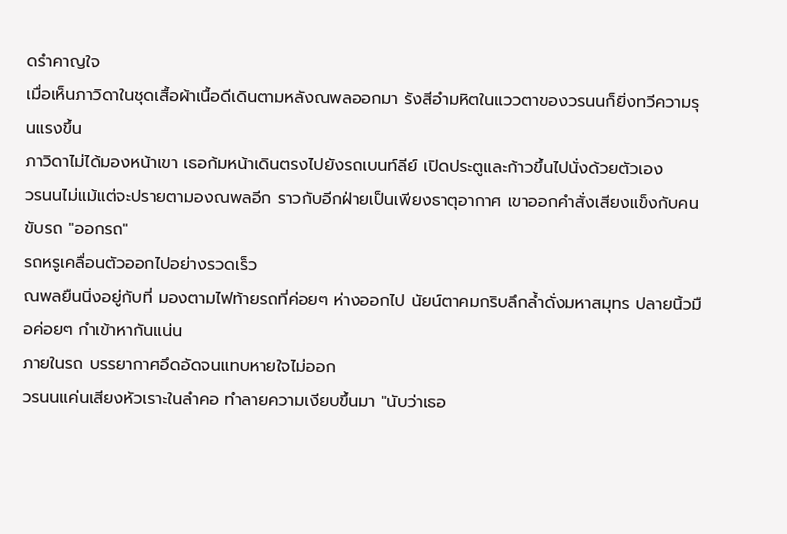ดรำคาญใจ
เมื่อเห็นภาวิดาในชุดเสื้อผ้าเนื้อดีเดินตามหลังณพลออกมา รังสีอำมหิตในแววตาของวรนนก็ยิ่งทวีความรุนแรงขึ้น
ภาวิดาไม่ได้มองหน้าเขา เธอก้มหน้าเดินตรงไปยังรถเบนท์ลีย์ เปิดประตูและก้าวขึ้นไปนั่งด้วยตัวเอง
วรนนไม่แม้แต่จะปรายตามองณพลอีก ราวกับอีกฝ่ายเป็นเพียงธาตุอากาศ เขาออกคำสั่งเสียงแข็งกับคนขับรถ "ออกรถ"
รถหรูเคลื่อนตัวออกไปอย่างรวดเร็ว
ณพลยืนนิ่งอยู่กับที่ มองตามไฟท้ายรถที่ค่อยๆ ห่างออกไป นัยน์ตาคมกริบลึกล้ำดั่งมหาสมุทร ปลายนิ้วมือค่อยๆ กำเข้าหากันแน่น
ภายในรถ บรรยากาศอึดอัดจนแทบหายใจไม่ออก
วรนนแค่นเสียงหัวเราะในลำคอ ทำลายความเงียบขึ้นมา "นับว่าเธอ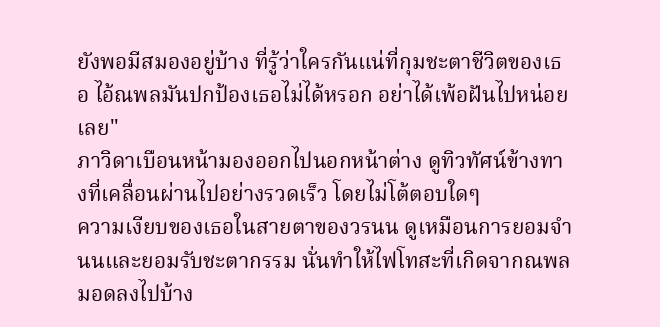ยังพอมีสมองอยู่บ้าง ที่รู้ว่าใครกันแน่ที่กุมชะตาชีวิตของเธอ ไอ้ณพลมันปกป้องเธอไม่ได้หรอก อย่าได้เพ้อฝันไปหน่อยเลย"
ภาวิดาเบือนหน้ามองออกไปนอกหน้าต่าง ดูทิวทัศน์ข้างทางที่เคลื่อนผ่านไปอย่างรวดเร็ว โดยไม่โต้ตอบใดๆ
ความเงียบของเธอในสายตาของวรนน ดูเหมือนการยอมจำนนและยอมรับชะตากรรม นั่นทำให้ไฟโทสะที่เกิดจากณพลมอดลงไปบ้าง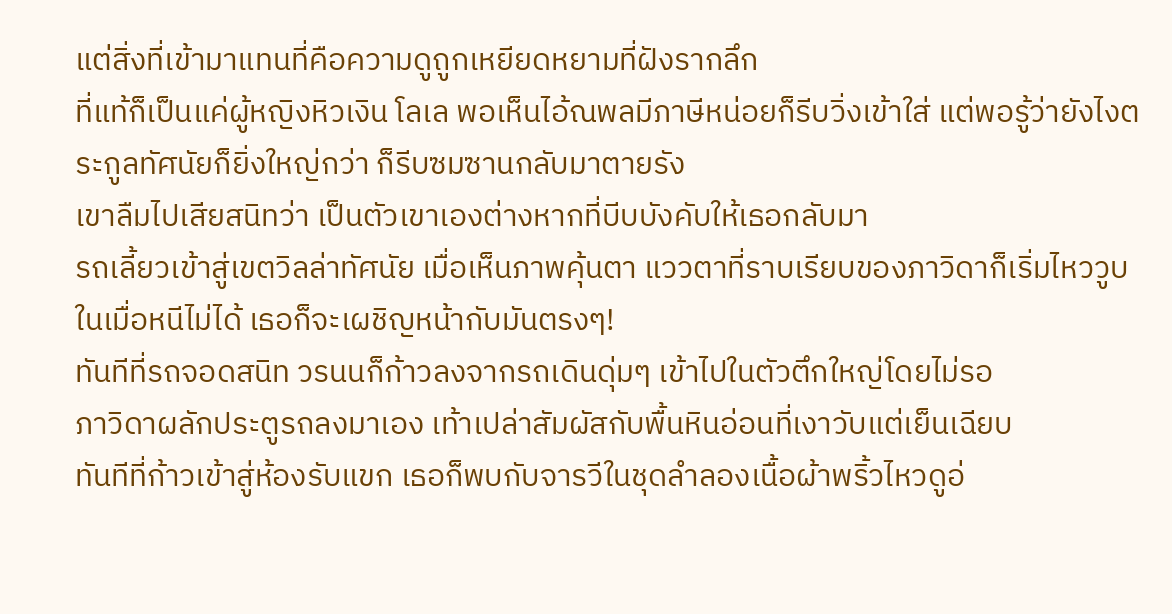แต่สิ่งที่เข้ามาแทนที่คือความดูถูกเหยียดหยามที่ฝังรากลึก
ที่แท้ก็เป็นแค่ผู้หญิงหิวเงิน โลเล พอเห็นไอ้ณพลมีภาษีหน่อยก็รีบวิ่งเข้าใส่ แต่พอรู้ว่ายังไงตระกูลทัศนัยก็ยิ่งใหญ่กว่า ก็รีบซมซานกลับมาตายรัง
เขาลืมไปเสียสนิทว่า เป็นตัวเขาเองต่างหากที่บีบบังคับให้เธอกลับมา
รถเลี้ยวเข้าสู่เขตวิลล่าทัศนัย เมื่อเห็นภาพคุ้นตา แววตาที่ราบเรียบของภาวิดาก็เริ่มไหววูบ
ในเมื่อหนีไม่ได้ เธอก็จะเผชิญหน้ากับมันตรงๆ!
ทันทีที่รถจอดสนิท วรนนก็ก้าวลงจากรถเดินดุ่มๆ เข้าไปในตัวตึกใหญ่โดยไม่รอ
ภาวิดาผลักประตูรถลงมาเอง เท้าเปล่าสัมผัสกับพื้นหินอ่อนที่เงาวับแต่เย็นเฉียบ
ทันทีที่ก้าวเข้าสู่ห้องรับแขก เธอก็พบกับจารวีในชุดลำลองเนื้อผ้าพริ้วไหวดูอ่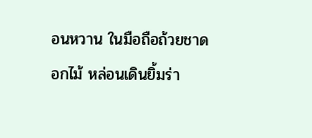อนหวาน ในมือถือถ้วยชาดอกไม้ หล่อนเดินยิ้มร่า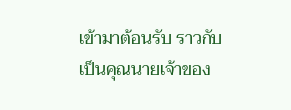เข้ามาต้อนรับ ราวกับเป็นคุณนายเจ้าของ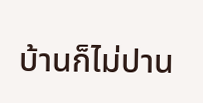บ้านก็ไม่ปาน